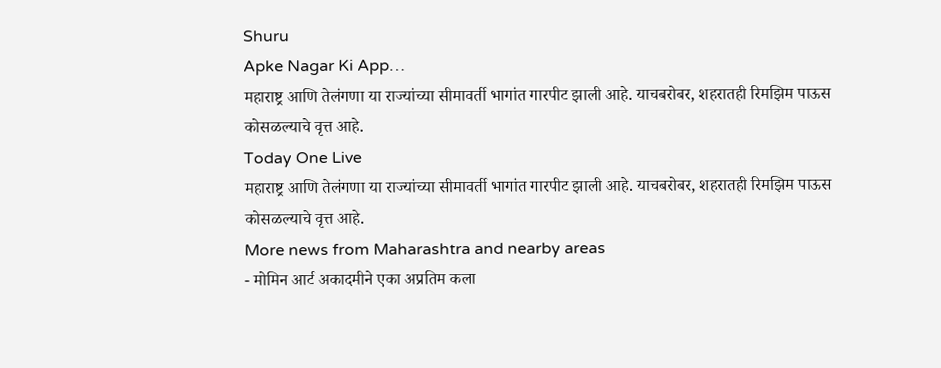Shuru
Apke Nagar Ki App…
महाराष्ट्र आणि तेलंगणा या राज्यांच्या सीमावर्ती भागांत गारपीट झाली आहे. याचबरोबर, शहरातही रिमझिम पाऊस कोसळल्याचे वृत्त आहे.
Today One Live
महाराष्ट्र आणि तेलंगणा या राज्यांच्या सीमावर्ती भागांत गारपीट झाली आहे. याचबरोबर, शहरातही रिमझिम पाऊस कोसळल्याचे वृत्त आहे.
More news from Maharashtra and nearby areas
- मोमिन आर्ट अकादमीने एका अप्रतिम कला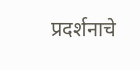प्रदर्शनाचे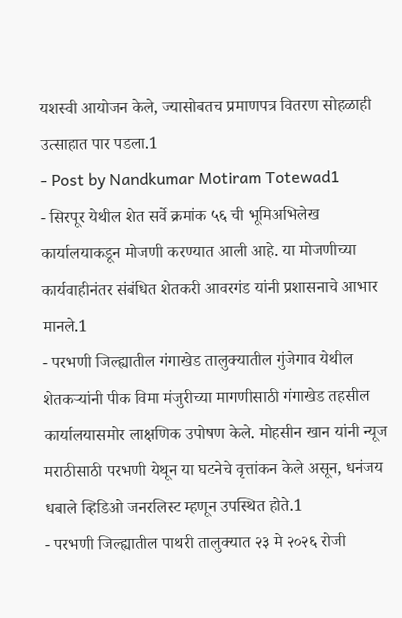यशस्वी आयोजन केले, ज्यासोबतच प्रमाणपत्र वितरण सोहळाही उत्साहात पार पडला.1
- Post by Nandkumar Motiram Totewad1
- सिरपूर येथील शेत सर्वे क्रमांक ५६ ची भूमिअभिलेख कार्यालयाकडून मोजणी करण्यात आली आहे. या मोजणीच्या कार्यवाहीनंतर संबंधित शेतकरी आवरगंड यांनी प्रशासनाचे आभार मानले.1
- परभणी जिल्ह्यातील गंगाखेड तालुक्यातील गुंजेगाव येथील शेतकऱ्यांनी पीक विमा मंजुरीच्या मागणीसाठी गंगाखेड तहसील कार्यालयासमोर लाक्षणिक उपोषण केले. मोहसीन खान यांनी न्यूज मराठीसाठी परभणी येथून या घटनेचे वृत्तांकन केले असून, धनंजय धबाले व्हिडिओ जनरलिस्ट म्हणून उपस्थित होते.1
- परभणी जिल्ह्यातील पाथरी तालुक्यात २३ मे २०२६ रोजी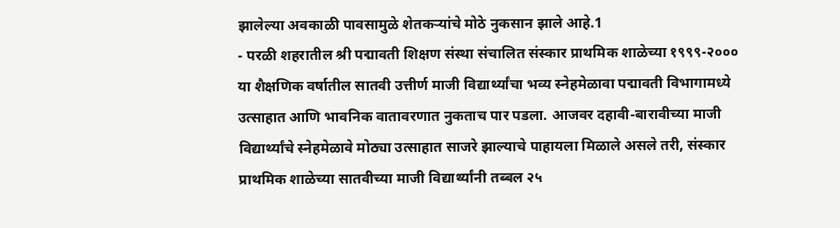झालेल्या अवकाळी पावसामुळे शेतकऱ्यांचे मोठे नुकसान झाले आहे.1
- परळी शहरातील श्री पद्मावती शिक्षण संस्था संचालित संस्कार प्राथमिक शाळेच्या १९९९-२००० या शैक्षणिक वर्षातील सातवी उत्तीर्ण माजी विद्यार्थ्यांचा भव्य स्नेहमेळावा पद्मावती विभागामध्ये उत्साहात आणि भावनिक वातावरणात नुकताच पार पडला. आजवर दहावी-बारावीच्या माजी विद्यार्थ्यांचे स्नेहमेळावे मोठ्या उत्साहात साजरे झाल्याचे पाहायला मिळाले असले तरी, संस्कार प्राथमिक शाळेच्या सातवीच्या माजी विद्यार्थ्यांनी तब्बल २५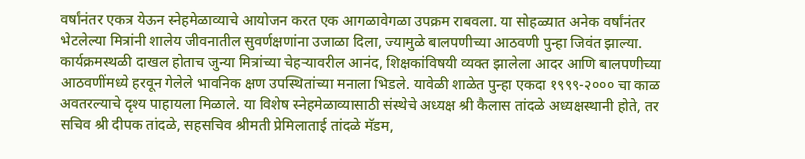वर्षांनंतर एकत्र येऊन स्नेहमेळाव्याचे आयोजन करत एक आगळावेगळा उपक्रम राबवला. या सोहळ्यात अनेक वर्षांनंतर भेटलेल्या मित्रांनी शालेय जीवनातील सुवर्णक्षणांना उजाळा दिला, ज्यामुळे बालपणीच्या आठवणी पुन्हा जिवंत झाल्या. कार्यक्रमस्थळी दाखल होताच जुन्या मित्रांच्या चेहऱ्यावरील आनंद, शिक्षकांविषयी व्यक्त झालेला आदर आणि बालपणीच्या आठवणींमध्ये हरवून गेलेले भावनिक क्षण उपस्थितांच्या मनाला भिडले. यावेळी शाळेत पुन्हा एकदा १९९९-२००० चा काळ अवतरल्याचे दृश्य पाहायला मिळाले. या विशेष स्नेहमेळाव्यासाठी संस्थेचे अध्यक्ष श्री कैलास तांदळे अध्यक्षस्थानी होते, तर सचिव श्री दीपक तांदळे, सहसचिव श्रीमती प्रेमिलाताई तांदळे मॅडम,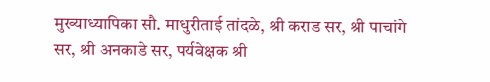मुख्याध्यापिका सौ. माधुरीताई तांदळे, श्री कराड सर, श्री पाचांगे सर, श्री अनकाडे सर, पर्यवेक्षक श्री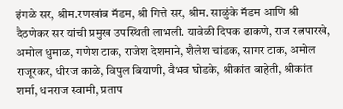इंगळे सर, श्रीम.रणखांब मॅडम, श्री गित्ते सर, श्रीम. साळुंके मॅडम आणि श्री दैठणेकर सर यांची प्रमुख उपस्थिती लाभली. यावेळी दिपक ढाकणे, राज रत्नपारखे, अमोल धुमाळ, गणेश टाक, राजेश देशमाने, शैलेश चांडक, सागर टाक, अमोल राजूरकर, धीरज काळे, विपुल बियाणी, वैभव घोडके, श्रीकांत बाहेती, श्रीकांत शर्मा, धनराज स्वामी, प्रताप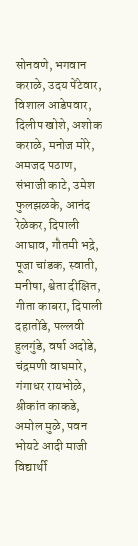सोनवणे, भगवान कराळे, उदय पेंटेवार, विशाल आडेपवार, दिलीप खोशे, अशोक कराळे, मनोज मोरे, अमजद पठाण, संभाजी काटे, उमेश फुलझळके, आनंद रेळेकर, दिपाली आघाव, गौतमी भद्रे, पूजा चांडक, स्वाती, मनीषा, श्वेता दीक्षित, गीता काबरा, दिपाली दहातोंडे, पल्लवी हुलगुंडे, वर्षा अदोडे, चंद्रमणी वाघमारे, गंगाधर रायभोळे, श्रीकांत काकडे, अमोल मुळे, पवन भोयटे आदी माजी विद्यार्थी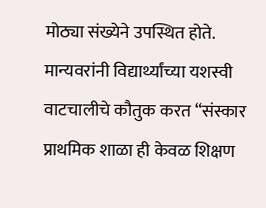मोठ्या संख्येने उपस्थित होते. मान्यवरांनी विद्यार्थ्यांच्या यशस्वी वाटचालीचे कौतुक करत “संस्कार प्राथमिक शाळा ही केवळ शिक्षण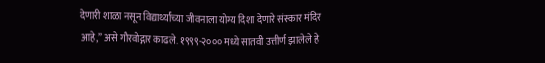देणारी शाळा नसून विद्यार्थ्यांच्या जीवनाला योग्य दिशा देणारे संस्कार मंदिर आहे,” असे गौरवोद्गार काढले. १९९९-२००० मध्ये सातवी उत्तीर्ण झालेले हे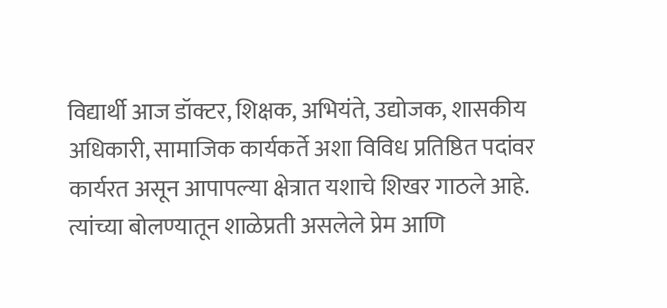विद्यार्थी आज डॉक्टर, शिक्षक, अभियंते, उद्योजक, शासकीय अधिकारी, सामाजिक कार्यकर्ते अशा विविध प्रतिष्ठित पदांवर कार्यरत असून आपापल्या क्षेत्रात यशाचे शिखर गाठले आहे. त्यांच्या बोलण्यातून शाळेप्रती असलेले प्रेम आणि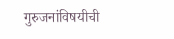गुरुजनांविषयीची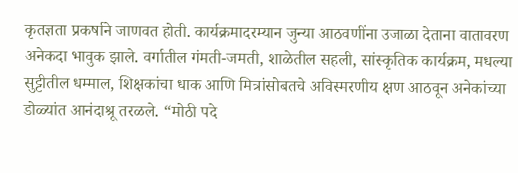कृतज्ञता प्रकर्षाने जाणवत होती. कार्यक्रमादरम्यान जुन्या आठवणींना उजाळा देताना वातावरण अनेकदा भावुक झाले. वर्गातील गंमती-जमती, शाळेतील सहली, सांस्कृतिक कार्यक्रम, मधल्या सुट्टीतील धम्माल, शिक्षकांचा धाक आणि मित्रांसोबतचे अविस्मरणीय क्षण आठवून अनेकांच्या डोळ्यांत आनंदाश्रू तरळले. “मोठी पदे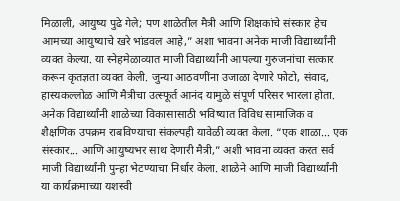मिळाली, आयुष्य पुढे गेले; पण शाळेतील मैत्री आणि शिक्षकांचे संस्कार हेच आमच्या आयुष्याचे खरे भांडवल आहे,” अशा भावना अनेक माजी विद्यार्थ्यांनी व्यक्त केल्या. या स्नेहमेळाव्यात माजी विद्यार्थ्यांनी आपल्या गुरुजनांचा सत्कार करून कृतज्ञता व्यक्त केली. जुन्या आठवणींना उजाळा देणारे फोटो, संवाद, हास्यकल्लोळ आणि मैत्रीचा उत्स्फूर्त आनंद यामुळे संपूर्ण परिसर भारला होता. अनेक विद्यार्थ्यांनी शाळेच्या विकासासाठी भविष्यात विविध सामाजिक व शैक्षणिक उपक्रम राबविण्याचा संकल्पही यावेळी व्यक्त केला. “एक शाळा... एक संस्कार... आणि आयुष्यभर साथ देणारी मैत्री,” अशी भावना व्यक्त करत सर्व माजी विद्यार्थ्यांनी पुन्हा भेटण्याचा निर्धार केला. शाळेने आणि माजी विद्यार्थ्यांनी या कार्यक्रमाच्या यशस्वी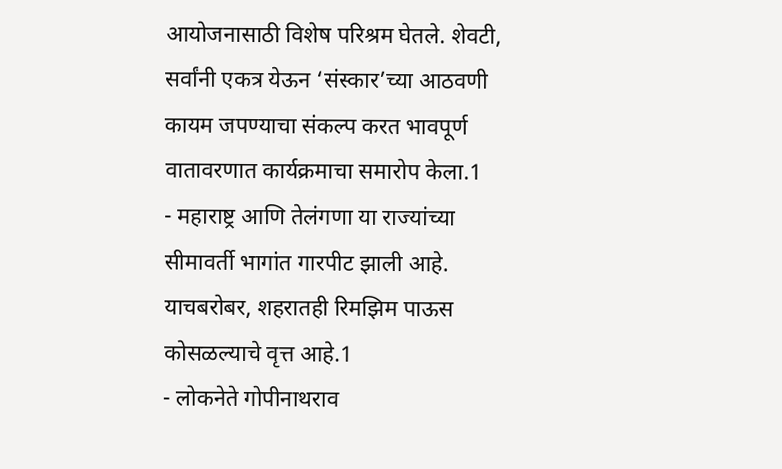आयोजनासाठी विशेष परिश्रम घेतले. शेवटी, सर्वांनी एकत्र येऊन ‘संस्कार’च्या आठवणी कायम जपण्याचा संकल्प करत भावपूर्ण वातावरणात कार्यक्रमाचा समारोप केला.1
- महाराष्ट्र आणि तेलंगणा या राज्यांच्या सीमावर्ती भागांत गारपीट झाली आहे. याचबरोबर, शहरातही रिमझिम पाऊस कोसळल्याचे वृत्त आहे.1
- लोकनेते गोपीनाथराव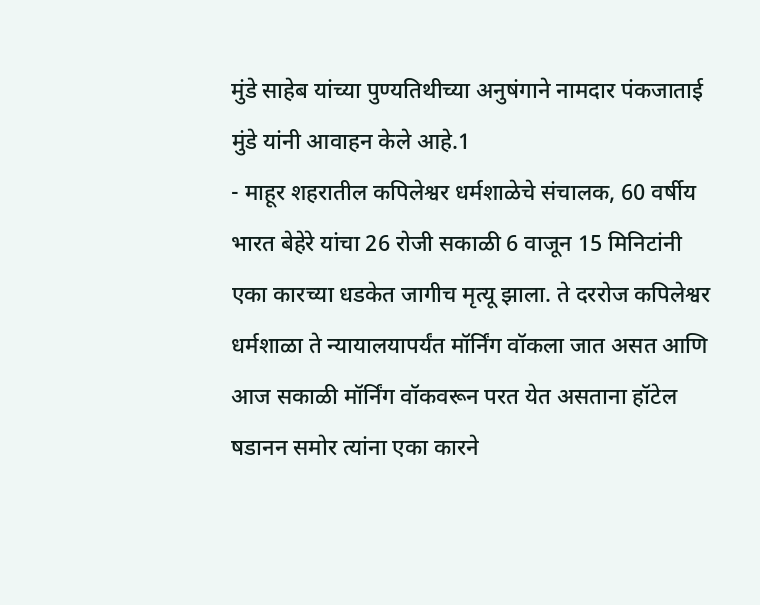मुंडे साहेब यांच्या पुण्यतिथीच्या अनुषंगाने नामदार पंकजाताई मुंडे यांनी आवाहन केले आहे.1
- माहूर शहरातील कपिलेश्वर धर्मशाळेचे संचालक, 60 वर्षीय भारत बेहेरे यांचा 26 रोजी सकाळी 6 वाजून 15 मिनिटांनी एका कारच्या धडकेत जागीच मृत्यू झाला. ते दररोज कपिलेश्वर धर्मशाळा ते न्यायालयापर्यंत मॉर्निंग वॉकला जात असत आणि आज सकाळी मॉर्निंग वॉकवरून परत येत असताना हॉटेल षडानन समोर त्यांना एका कारने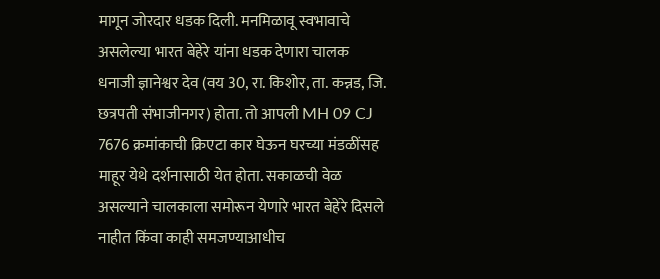मागून जोरदार धडक दिली. मनमिळावू स्वभावाचे असलेल्या भारत बेहेरे यांना धडक देणारा चालक धनाजी ज्ञानेश्वर देव (वय 30, रा. किशोर, ता. कन्नड, जि. छत्रपती संभाजीनगर) होता. तो आपली MH 09 CJ 7676 क्रमांकाची क्रिएटा कार घेऊन घरच्या मंडळींसह माहूर येथे दर्शनासाठी येत होता. सकाळची वेळ असल्याने चालकाला समोरून येणारे भारत बेहेरे दिसले नाहीत किंवा काही समजण्याआधीच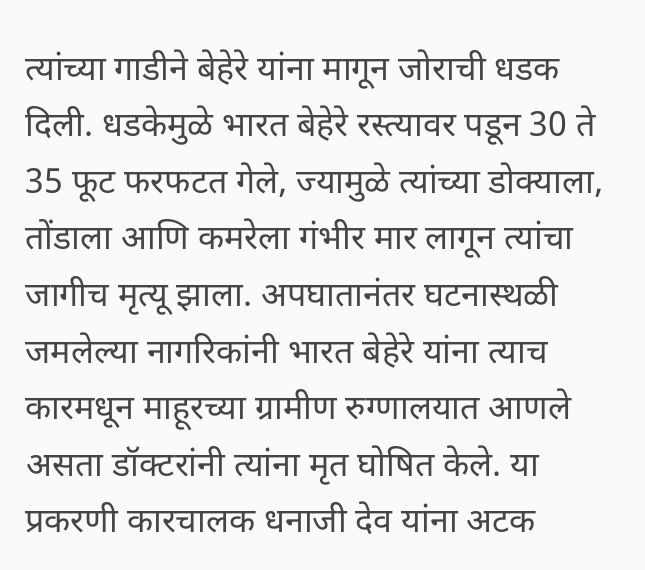त्यांच्या गाडीने बेहेरे यांना मागून जोराची धडक दिली. धडकेमुळे भारत बेहेरे रस्त्यावर पडून 30 ते 35 फूट फरफटत गेले, ज्यामुळे त्यांच्या डोक्याला, तोंडाला आणि कमरेला गंभीर मार लागून त्यांचा जागीच मृत्यू झाला. अपघातानंतर घटनास्थळी जमलेल्या नागरिकांनी भारत बेहेरे यांना त्याच कारमधून माहूरच्या ग्रामीण रुग्णालयात आणले असता डॉक्टरांनी त्यांना मृत घोषित केले. या प्रकरणी कारचालक धनाजी देव यांना अटक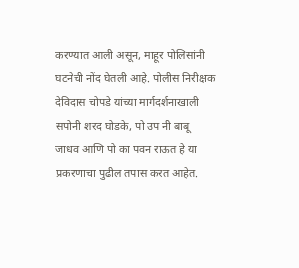करण्यात आली असून, माहूर पोलिसांनी घटनेची नोंद घेतली आहे. पोलीस निरीक्षक देविदास चोपडे यांच्या मार्गदर्शनाखाली सपोनी शरद घोडके, पो उप नी बाबू जाधव आणि पो का पवन राऊत हे या प्रकरणाचा पुढील तपास करत आहेत.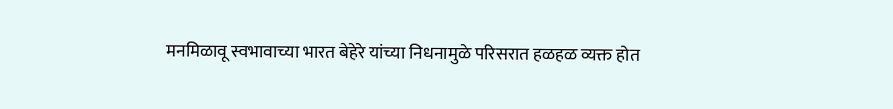मनमिळावू स्वभावाच्या भारत बेहेरे यांच्या निधनामुळे परिसरात हळहळ व्यक्त होत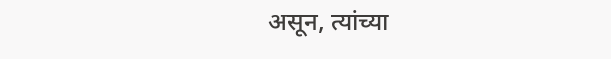असून, त्यांच्या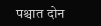पश्चात दोन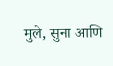मुले, सुना आणि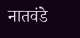नातवंडे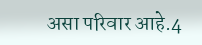असा परिवार आहे.4